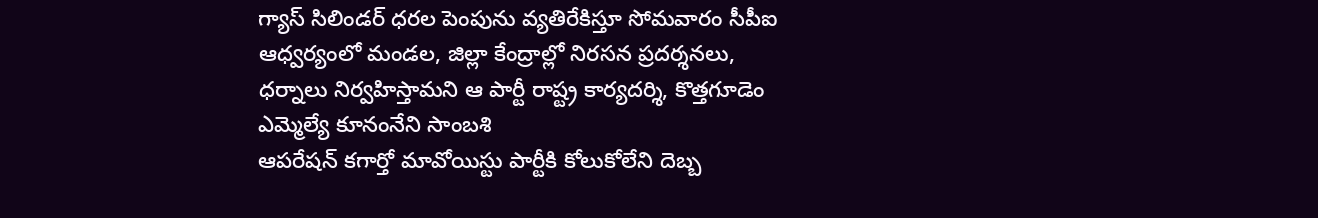గ్యాస్ సిలిండర్ ధరల పెంపును వ్యతిరేకిస్తూ సోమవారం సీపీఐ ఆధ్వర్యంలో మండల, జిల్లా కేంద్రాల్లో నిరసన ప్రదర్శనలు, ధర్నాలు నిర్వహిస్తామని ఆ పార్టీ రాష్ట్ర కార్యదర్శి, కొత్తగూడెం ఎమ్మెల్యే కూనంనేని సాంబశి
ఆపరేషన్ కగార్తో మావోయిస్టు పార్టీకి కోలుకోలేని దెబ్బ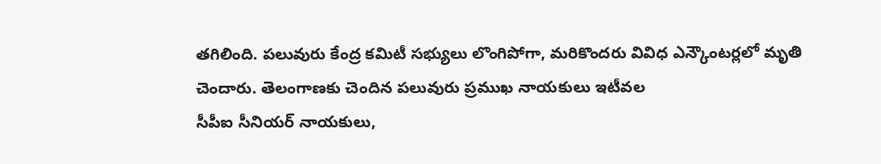తగిలింది. పలువురు కేంద్ర కమిటీ సభ్యులు లొంగిపోగా, మరికొందరు వివిధ ఎన్కౌంటర్లలో మృతి చెందారు. తెలంగాణకు చెందిన పలువురు ప్రముఖ నాయకులు ఇటీవల
సీపీఐ సీనియర్ నాయకులు,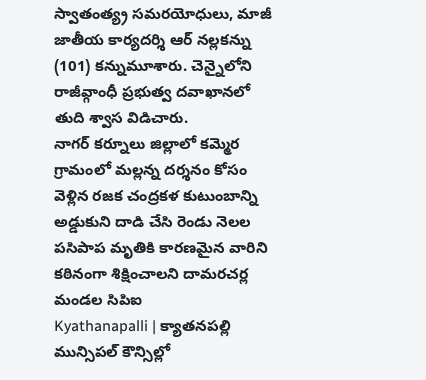స్వాతంత్య్ర సమరయోధులు, మాజీ జాతీయ కార్యదర్శి ఆర్ నల్లకన్ను (101) కన్నుమూశారు. చెన్నైలోని రాజీవ్గాంధీ ప్రభుత్వ దవాఖానలో తుది శ్వాస విడిచారు.
నాగర్ కర్నూలు జిల్లాలో కమ్మెర గ్రామంలో మల్లన్న దర్శనం కోసం వెళ్లిన రజక చంద్రకళ కుటుంబాన్ని అడ్డుకుని దాడి చేసి రెండు నెలల పసిపాప మృతికి కారణమైన వారిని కఠినంగా శిక్షించాలని దామరచర్ల మండల సిపిఐ
Kyathanapalli | క్యాతనపల్లి మున్సిపల్ కౌన్సిల్లో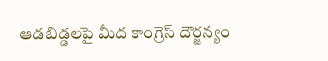ఆడబిడ్డలపై మీద కాంగ్రెస్ దౌర్జన్యం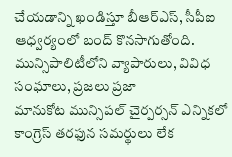చేయడాన్ని ఖండిస్తూ బీఆర్ఎస్, సీపీఐ ఆధ్వర్యంలో బంద్ కొనసాగుతోంది. మున్సిపాలిటీలోని వ్యాపారులు, వివిధ సంఘాలు, ప్రజలు ప్రజా
మానుకోట మున్సిపల్ చైర్పర్సన్ ఎన్నికలో కాంగ్రెస్ తరఫున సమర్థులు లేక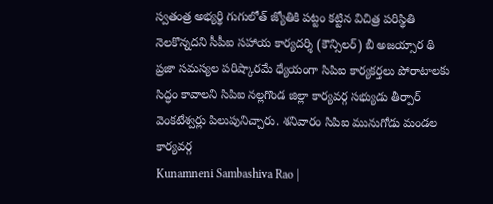స్వతంత్ర అభ్యర్థి గుగులోత్ జ్యోతికి పట్టం కట్టిన విచిత్ర పరిస్థితి నెలకొన్నదని సీపీఐ సహాయ కార్యదర్శి (కౌన్సిలర్) బీ అజయ్సార థి
ప్రజా సమస్యల పరిష్కారమే ధ్యేయంగా సిపిఐ కార్యకర్తలు పోరాటాలకు సిద్ధం కావాలని సిపిఐ నల్లగొండ జిల్లా కార్యవర్గ సభ్యుడు తీర్పార్ వెంకటేశ్వర్లు పిలుపునిచ్చారు. శనివారం సిపిఐ మునుగోడు మండల కార్యవర్గ
Kunamneni Sambashiva Rao |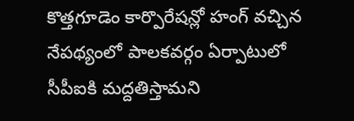కొత్తగూడెం కార్పొరేషన్లో హంగ్ వచ్చిన నేపథ్యంలో పాలకవర్గం ఏర్పాటులో సీపీఐకి మద్దతిస్తామని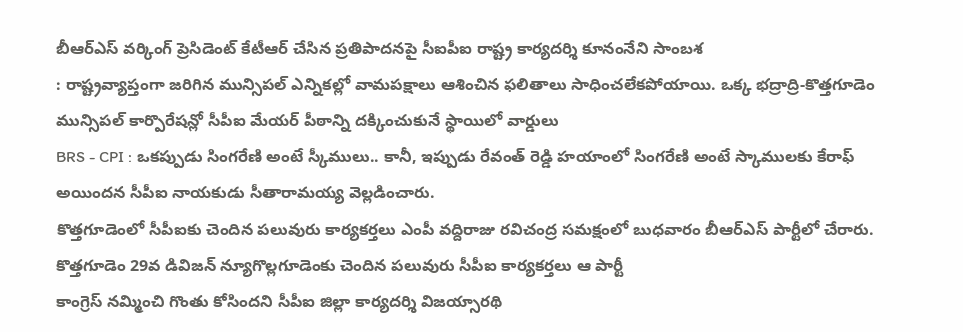బీఆర్ఎస్ వర్కింగ్ ప్రెసిడెంట్ కేటీఆర్ చేసిన ప్రతిపాదనపై సీఐపీఐ రాష్ట్ర కార్యదర్శి కూనంనేని సాంబశ
: రాష్ట్రవ్యాప్తంగా జరిగిన మున్సిపల్ ఎన్నికల్లో వామపక్షాలు ఆశించిన ఫలితాలు సాధించలేకపోయాయి. ఒక్క భద్రాద్రి-కొత్తగూడెం మున్సిపల్ కార్పొరేషన్లో సీపీఐ మేయర్ పీఠాన్ని దక్కించుకునే స్థాయిలో వార్డులు
BRS - CPI : ఒకప్పుడు సింగరేణి అంటే స్కీములు.. కానీ, ఇప్పుడు రేవంత్ రెడ్డి హయాంలో సింగరేణి అంటే స్కాములకు కేరాఫ్ అయిందన సీపీఐ నాయకుడు సీతారామయ్య వెల్లడించారు.
కొత్తగూడెంలో సీపీఐకు చెందిన పలువురు కార్యకర్తలు ఎంపీ వద్దిరాజు రవిచంద్ర సమక్షంలో బుధవారం బీఆర్ఎస్ పార్టీలో చేరారు. కొత్తగూడెం 29వ డివిజన్ న్యూగొల్లగూడెంకు చెందిన పలువురు సీపీఐ కార్యకర్తలు ఆ పార్టీ
కాంగ్రెస్ నమ్మించి గొంతు కోసిందని సీపీఐ జిల్లా కార్యదర్శి విజయ్సారథి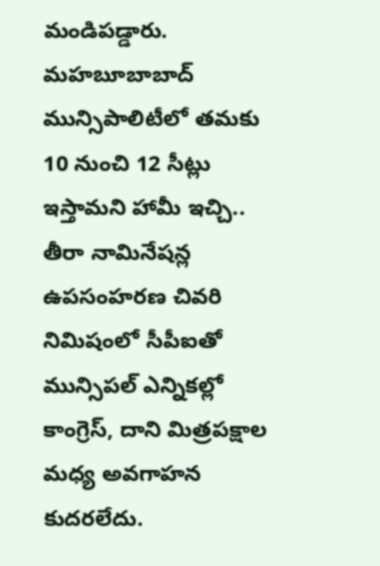మండిపడ్డారు. మహబూబాబాద్ మున్సిపాలిటీలో తమకు 10 నుంచి 12 సీట్లు ఇస్తామని హామీ ఇచ్చి.. తీరా నామినేషన్ల ఉపసంహరణ చివరి నిమిషంలో సీపీఐతో
మున్సిపల్ ఎన్నికల్లో కాంగ్రెస్, దాని మిత్రపక్షాల మధ్య అవగాహన కుదరలేదు.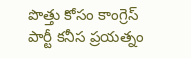పొత్తు కోసం కాంగ్రెస్ పార్టీ కనీస ప్రయత్నం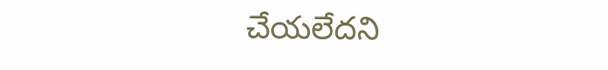చేయలేదని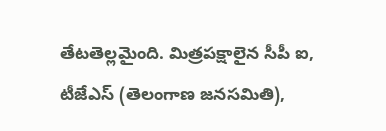తేటతెల్లమైంది. మిత్రపక్షాలైన సీపీ ఐ, టీజేఎస్ (తెలంగాణ జనసమితి),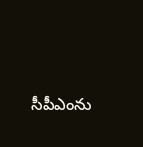సీపీఎంను